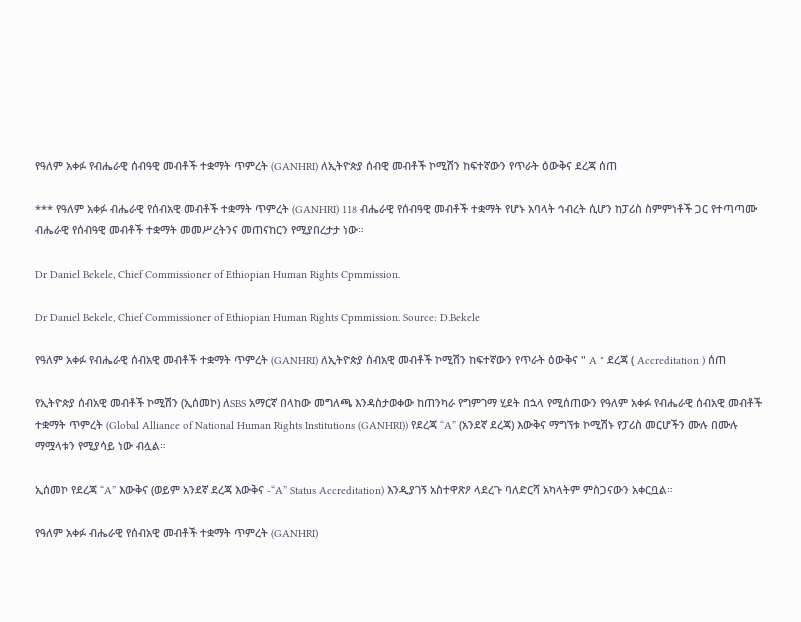የዓለም አቀፉ የብሔራዊ ሰብዓዊ መብቶች ተቋማት ጥምረት (GANHRI) ለኢትዮጵያ ሰብዊ መብቶች ኮሚሽን ከፍተኛውን የጥራት ዕውቅና ደረጃ ሰጠ

*** የዓለም አቀፉ ብሔራዊ የሰብአዊ መብቶች ተቋማት ጥምረት (GANHRI) 118 ብሔራዊ የሰብዓዊ መብቶች ተቋማት የሆኑ አባላት ኅብረት ሲሆን ከፓሪስ ስምምነቶች ጋር የተጣጣሙ ብሔራዊ የሰብዓዊ መብቶች ተቋማት መመሥረትንና መጠናከርን የሚያበረታታ ነው።

Dr Daniel Bekele, Chief Commissioner of Ethiopian Human Rights Cpmmission.

Dr Daniel Bekele, Chief Commissioner of Ethiopian Human Rights Cpmmission. Source: D.Bekele

የዓለም አቀፉ የብሔራዊ ሰብአዊ መብቶች ተቋማት ጥምረት (GANHRI) ለኢትዮጵያ ሰብአዊ መብቶች ኮሚሽን ከፍተኛውን የጥራት ዕውቅና " A " ደረጃ ( Accreditation ) ሰጠ

የኢትዮጵያ ሰብአዊ መብቶች ኮሚሽን (ኢሰመኮ) ለSBS አማርኛ በላከው መግለጫ እንዳስታወቀው ከጠንካራ የግምገማ ሂደት በኋላ የሚሰጠውን የዓለም አቀፉ የብሔራዊ ሰብአዊ መብቶች ተቋማት ጥምረት (Global Alliance of National Human Rights Institutions (GANHRI)) የደረጃ “A” (አንደኛ ደረጃ) እውቅና ማግኘቱ ኮሚሽኑ የፓሪስ መርሆችን ሙሉ በሙሉ ማሟላቱን የሚያሳይ ነው ብሏል።

ኢሰመኮ የደረጃ “A” እውቅና (ወይም አንደኛ ደረጃ እውቅና -“A” Status Accreditation) እንዲያገኝ አስተዋጽዖ ላደረጉ ባለድርሻ አካላትም ምስጋናውን አቀርቧል።

የዓለም አቀፉ ብሔራዊ የሰብአዊ መብቶች ተቋማት ጥምረት (GANHRI)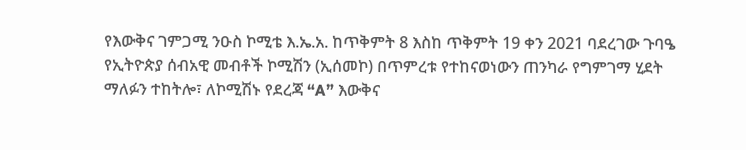የእውቅና ገምጋሚ ንዑስ ኮሚቴ እ.ኤ.አ. ከጥቅምት 8 እስከ ጥቅምት 19 ቀን 2021 ባደረገው ጉባዔ የኢትዮጵያ ሰብአዊ መብቶች ኮሚሽን (ኢሰመኮ) በጥምረቱ የተከናወነውን ጠንካራ የግምገማ ሂደት ማለፉን ተከትሎ፣ ለኮሚሽኑ የደረጃ “A” እውቅና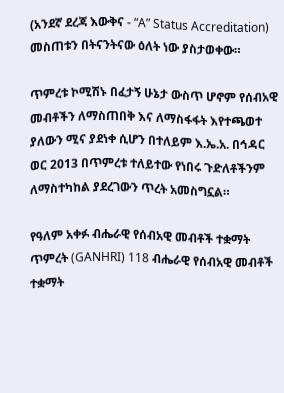(አንደኛ ደረጃ እውቅና - “A” Status Accreditation) መስጠቱን በትናንትናው ዕለት ነው ያስታወቀው።

ጥምረቱ ኮሚሽኑ በፈታኝ ሁኔታ ውስጥ ሆኖም የሰብአዊ መብቶችን ለማስጠበቅ እና ለማስፋፋት እየተጫወተ ያለውን ሚና ያደነቀ ሲሆን በተለይም እ.ኤ.አ. በኅዳር ወር 2013 በጥምረቱ ተለይተው የነበሩ ጉድለቶችንም ለማስተካከል ያደረገውን ጥረት አመስግኗል።

የዓለም አቀፉ ብሔራዊ የሰብአዊ መብቶች ተቋማት ጥምረት (GANHRI) 118 ብሔራዊ የሰብአዊ መብቶች ተቋማት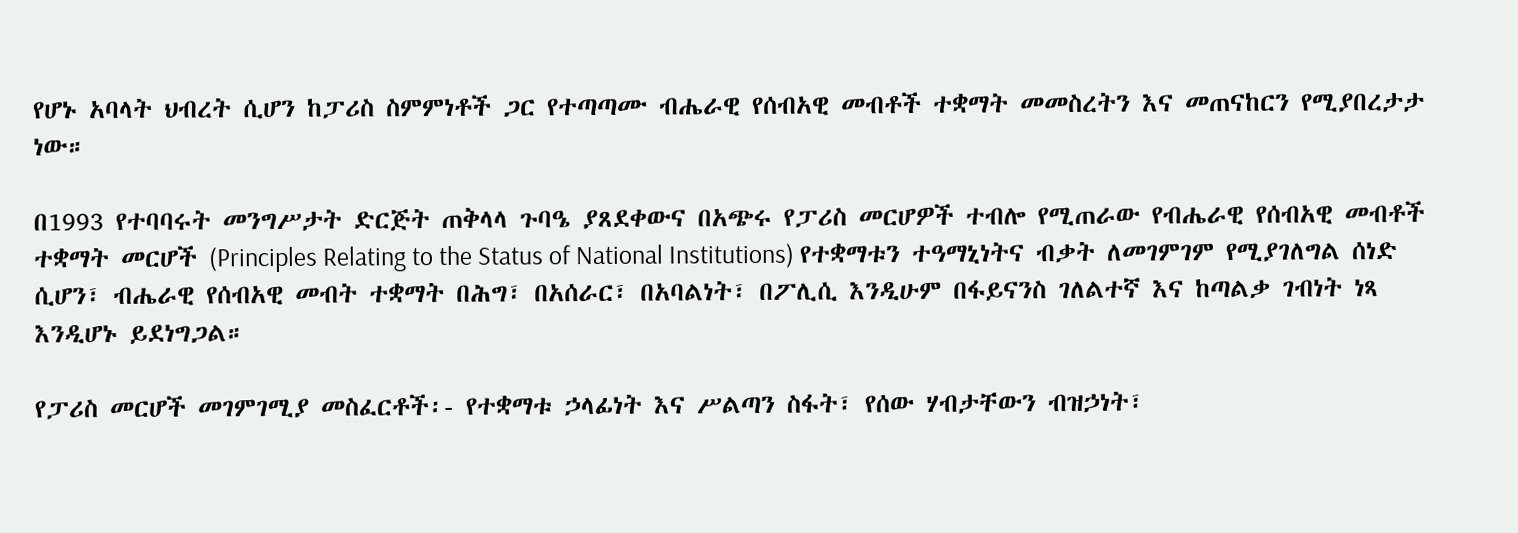የሆኑ አባላት ህብረት ሲሆን ከፓሪስ ስምምነቶች ጋር የተጣጣሙ ብሔራዊ የሰብአዊ መብቶች ተቋማት መመስረትን እና መጠናከርን የሚያበረታታ ነው።

በ1993 የተባባሩት መንግሥታት ድርጅት ጠቅላላ ጉባዔ ያጸደቀውና በአጭሩ የፓሪስ መርሆዎች ተብሎ የሚጠራው የብሔራዊ የሰብአዊ መብቶች ተቋማት መርሆች (Principles Relating to the Status of National Institutions) የተቋማቱን ተዓማኒነትና ብቃት ለመገምገም የሚያገለግል ሰነድ ሲሆን፣ ብሔራዊ የሰብአዊ መብት ተቋማት በሕግ፣ በአሰራር፣ በአባልነት፣ በፖሊሲ እንዲሁም በፋይናንስ ገለልተኛ እና ከጣልቃ ገብነት ነጻ እንዲሆኑ ይደነግጋል።

የፓሪስ መርሆች መገምገሚያ መስፈርቶች፡- የተቋማቱ ኃላፊነት እና ሥልጣን ስፋት፣ የሰው ሃብታቸውን ብዝኃነት፣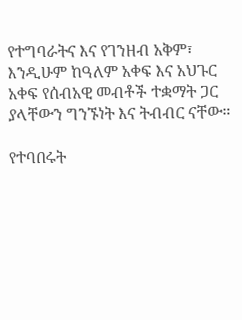የተግባራትና እና የገንዘብ አቅም፣ እንዲሁም ከዓለም አቀፍ እና አህጉር አቀፍ የሰብአዊ መብቶች ተቋማት ጋር ያላቸውን ግንኙነት እና ትብብር ናቸው።

የተባበሩት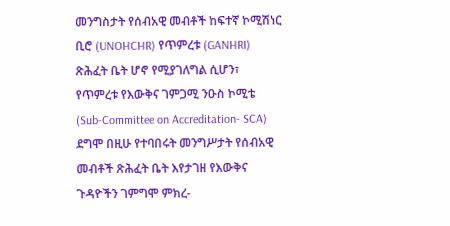መንግስታት የሰብአዊ መብቶች ከፍተኛ ኮሚሽነር ቢሮ (UNOHCHR) የጥምረቱ (GANHRI) ጽሕፈት ቤት ሆኖ የሚያገለግል ሲሆን፣ የጥምረቱ የእውቅና ገምጋሚ ንዑስ ኮሚቴ (Sub-Committee on Accreditation- SCA) ደግሞ በዚሁ የተባበሩት መንግሥታት የሰብአዊ መብቶች ጽሕፈት ቤት እየታገዘ የእውቅና ጉዳዮችን ገምግሞ ምክረ-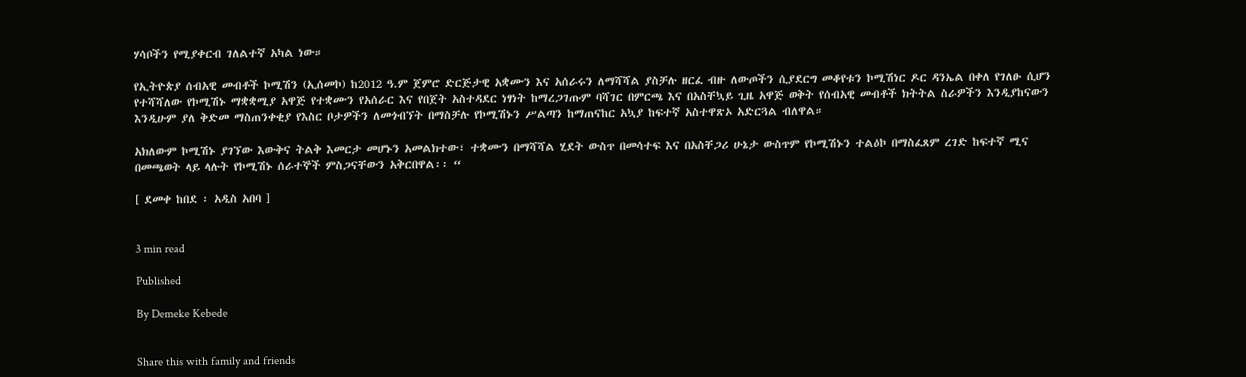ሃሳቦችን የሚያቀርብ ገለልተኛ አካል ነው።

የኢትዮጵያ ሰብአዊ መብቶች ኮሚሽን (ኢሰመኮ) ከ2012 ዓ.ም ጀምሮ ድርጅታዊ አቋሙን እና አሰራሩን ለማሻሻል ያስቻሉ ዘርፈ ብዙ ለውጦችን ሲያደርግ መቆየቱን ኮሚሽነር ዶር ዳንኤል በቀለ የገለፁ ሲሆን የተሻሻለው የኮሚሽኑ ማቋቋሚያ አዋጅ የተቋሙን የአሰራር እና የበጀት አስተዳደር ነፃነት ከማረጋገጡም ባሻገር በምርጫ እና በአስቸኳይ ጊዜ አዋጅ ወቅት የሰብአዊ መብቶች ክትትል ስራዎችን እንዲያከናውን እንዲሁም ያለ ቅድመ ማስጠንቀቂያ የእስር ቦታዎችን ለመጎብኘት በማስቻሉ የኮሚሽኑን ሥልጣን ከማጠናከር አኳያ ከፍተኛ አስተዋጽኦ አድርጓል ብለዋል።

አክለውም ኮሚሽኑ ያገኘው እውቅና ትልቅ እመርታ መሆኑን አመልክተው፣ ተቋሙን በማሻሻል ሂደት ውስጥ በመሳተፍ እና በአስቸጋሪ ሁኔታ ውስጥም የኮሚሽኑን ተልዕኮ በማስፈጸም ረገድ ከፍተኛ ሚና በመጫወት ላይ ላሉት የኮሚሽኑ ሰራተኞች ምስጋናቸውን አቅርበዋል፡፡ “

[ ደመቀ ከበደ ፡ አዲስ አበባ ]


3 min read

Published

By Demeke Kebede


Share this with family and friends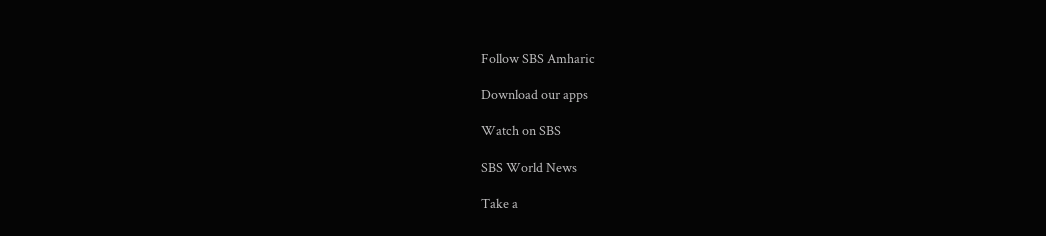Follow SBS Amharic

Download our apps

Watch on SBS

SBS World News

Take a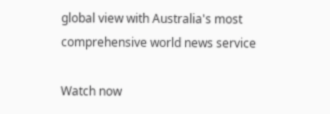global view with Australia's most comprehensive world news service

Watch now